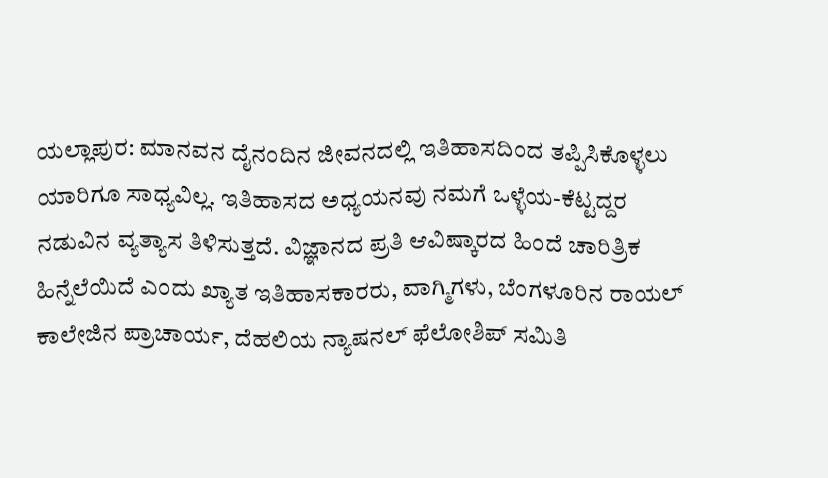ಯಲ್ಲಾಪುರ: ಮಾನವನ ದೈನಂದಿನ ಜೀವನದಲ್ಲಿ ಇತಿಹಾಸದಿಂದ ತಪ್ಪಿಸಿಕೊಳ್ಳಲು ಯಾರಿಗೂ ಸಾಧ್ಯವಿಲ್ಲ. ಇತಿಹಾಸದ ಅಧ್ಯಯನವು ನಮಗೆ ಒಳ್ಳೆಯ-ಕೆಟ್ಟದ್ದರ ನಡುವಿನ ವ್ಯತ್ಯಾಸ ತಿಳಿಸುತ್ತದೆ. ವಿಜ್ಞಾನದ ಪ್ರತಿ ಆವಿಷ್ಕಾರದ ಹಿಂದೆ ಚಾರಿತ್ರಿಕ ಹಿನ್ನೆಲೆಯಿದೆ ಎಂದು ಖ್ಯಾತ ಇತಿಹಾಸಕಾರರು, ವಾಗ್ಮಿಗಳು, ಬೆಂಗಳೂರಿನ ರಾಯಲ್ ಕಾಲೇಜಿನ ಪ್ರಾಚಾರ್ಯ, ದೆಹಲಿಯ ನ್ಯಾಷನಲ್ ಫೆಲೋಶಿಪ್ ಸಮಿತಿ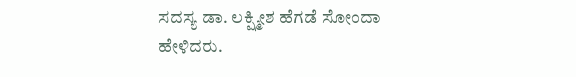ಸದಸ್ಯ ಡಾ. ಲಕ್ಷ್ಮೀಶ ಹೆಗಡೆ ಸೋಂದಾ ಹೇಳಿದರು.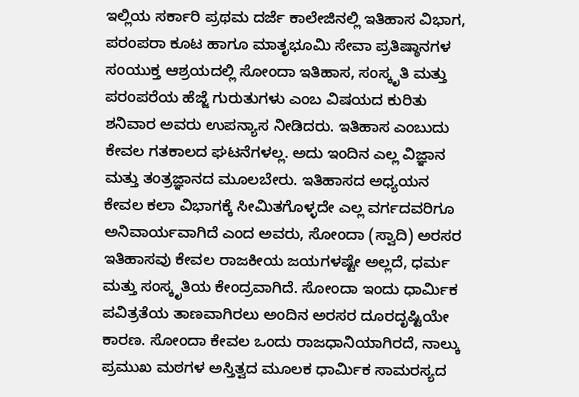ಇಲ್ಲಿಯ ಸರ್ಕಾರಿ ಪ್ರಥಮ ದರ್ಜೆ ಕಾಲೇಜಿನಲ್ಲಿ ಇತಿಹಾಸ ವಿಭಾಗ, ಪರಂಪರಾ ಕೂಟ ಹಾಗೂ ಮಾತೃಭೂಮಿ ಸೇವಾ ಪ್ರತಿಷ್ಠಾನಗಳ ಸಂಯುಕ್ತ ಆಶ್ರಯದಲ್ಲಿ ಸೋಂದಾ ಇತಿಹಾಸ, ಸಂಸ್ಕೃತಿ ಮತ್ತು ಪರಂಪರೆಯ ಹೆಜ್ಜೆ ಗುರುತುಗಳು ಎಂಬ ವಿಷಯದ ಕುರಿತು ಶನಿವಾರ ಅವರು ಉಪನ್ಯಾಸ ನೀಡಿದರು. ಇತಿಹಾಸ ಎಂಬುದು ಕೇವಲ ಗತಕಾಲದ ಘಟನೆಗಳಲ್ಲ. ಅದು ಇಂದಿನ ಎಲ್ಲ ವಿಜ್ಞಾನ ಮತ್ತು ತಂತ್ರಜ್ಞಾನದ ಮೂಲಬೇರು. ಇತಿಹಾಸದ ಅಧ್ಯಯನ ಕೇವಲ ಕಲಾ ವಿಭಾಗಕ್ಕೆ ಸೀಮಿತಗೊಳ್ಳದೇ ಎಲ್ಲ ವರ್ಗದವರಿಗೂ ಅನಿವಾರ್ಯವಾಗಿದೆ ಎಂದ ಅವರು, ಸೋಂದಾ (ಸ್ವಾದಿ) ಅರಸರ ಇತಿಹಾಸವು ಕೇವಲ ರಾಜಕೀಯ ಜಯಗಳಷ್ಟೇ ಅಲ್ಲದೆ, ಧರ್ಮ ಮತ್ತು ಸಂಸ್ಕೃತಿಯ ಕೇಂದ್ರವಾಗಿದೆ. ಸೋಂದಾ ಇಂದು ಧಾರ್ಮಿಕ ಪವಿತ್ರತೆಯ ತಾಣವಾಗಿರಲು ಅಂದಿನ ಅರಸರ ದೂರದೃಷ್ಟಿಯೇ ಕಾರಣ. ಸೋಂದಾ ಕೇವಲ ಒಂದು ರಾಜಧಾನಿಯಾಗಿರದೆ, ನಾಲ್ಕು ಪ್ರಮುಖ ಮಠಗಳ ಅಸ್ತಿತ್ವದ ಮೂಲಕ ಧಾರ್ಮಿಕ ಸಾಮರಸ್ಯದ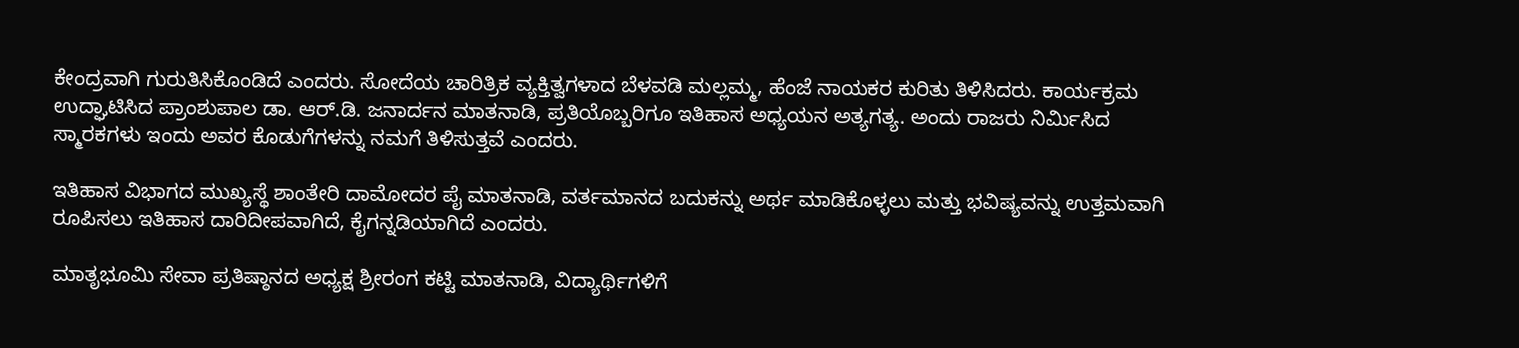ಕೇಂದ್ರವಾಗಿ ಗುರುತಿಸಿಕೊಂಡಿದೆ ಎಂದರು. ಸೋದೆಯ ಚಾರಿತ್ರಿಕ ವ್ಯಕ್ತಿತ್ವಗಳಾದ ಬೆಳವಡಿ ಮಲ್ಲಮ್ಮ, ಹೆಂಜೆ ನಾಯಕರ ಕುರಿತು ತಿಳಿಸಿದರು. ಕಾರ್ಯಕ್ರಮ ಉದ್ಘಾಟಿಸಿದ ಪ್ರಾಂಶುಪಾಲ ಡಾ. ಆರ್.ಡಿ. ಜನಾರ್ದನ ಮಾತನಾಡಿ, ಪ್ರತಿಯೊಬ್ಬರಿಗೂ ಇತಿಹಾಸ ಅಧ್ಯಯನ ಅತ್ಯಗತ್ಯ. ಅಂದು ರಾಜರು ನಿರ್ಮಿಸಿದ ಸ್ಮಾರಕಗಳು ಇಂದು ಅವರ ಕೊಡುಗೆಗಳನ್ನು ನಮಗೆ ತಿಳಿಸುತ್ತವೆ ಎಂದರು.

ಇತಿಹಾಸ ವಿಭಾಗದ ಮುಖ್ಯಸ್ಥೆ ಶಾಂತೇರಿ ದಾಮೋದರ ಪೈ ಮಾತನಾಡಿ, ವರ್ತಮಾನದ ಬದುಕನ್ನು ಅರ್ಥ ಮಾಡಿಕೊಳ್ಳಲು ಮತ್ತು ಭವಿಷ್ಯವನ್ನು ಉತ್ತಮವಾಗಿ ರೂಪಿಸಲು ಇತಿಹಾಸ ದಾರಿದೀಪವಾಗಿದೆ, ಕೈಗನ್ನಡಿಯಾಗಿದೆ ಎಂದರು.

ಮಾತೃಭೂಮಿ ಸೇವಾ ಪ್ರತಿಷ್ಠಾನದ ಅಧ್ಯಕ್ಷ ಶ್ರೀರಂಗ ಕಟ್ಟಿ ಮಾತನಾಡಿ, ವಿದ್ಯಾರ್ಥಿಗಳಿಗೆ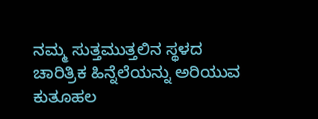ನಮ್ಮ ಸುತ್ತಮುತ್ತಲಿನ ಸ್ಥಳದ ಚಾರಿತ್ರಿಕ ಹಿನ್ನೆಲೆಯನ್ನು ಅರಿಯುವ ಕುತೂಹಲ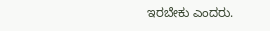ಇರಬೇಕು ಎಂದರು.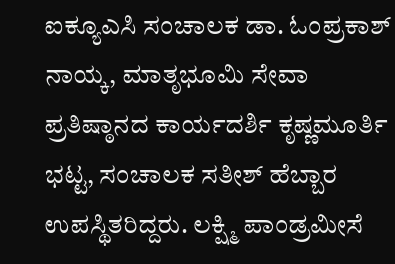ಐಕ್ಯೂಎಸಿ ಸಂಚಾಲಕ ಡಾ. ಓಂಪ್ರಕಾಶ್ ನಾಯ್ಕ, ಮಾತೃಭೂಮಿ ಸೇವಾ ಪ್ರತಿಷ್ಠಾನದ ಕಾರ್ಯದರ್ಶಿ ಕೃಷ್ಣಮೂರ್ತಿ ಭಟ್ಟ, ಸಂಚಾಲಕ ಸತೀಶ್ ಹೆಬ್ಬಾರ ಉಪಸ್ಥಿತರಿದ್ದರು. ಲಕ್ಷ್ಮಿ ಪಾಂಡ್ರಮೀಸೆ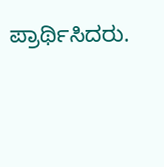ಪ್ರಾರ್ಥಿಸಿದರು.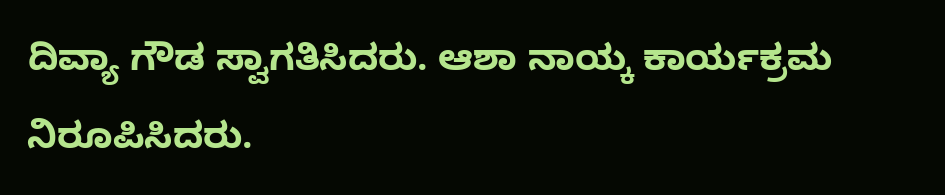ದಿವ್ಯಾ ಗೌಡ ಸ್ವಾಗತಿಸಿದರು. ಆಶಾ ನಾಯ್ಕ ಕಾರ್ಯಕ್ರಮ ನಿರೂಪಿಸಿದರು.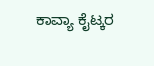ಕಾವ್ಯಾ ಕೈಟ್ಕರ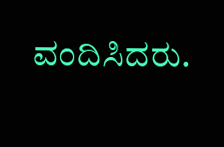ವಂದಿಸಿದರು.